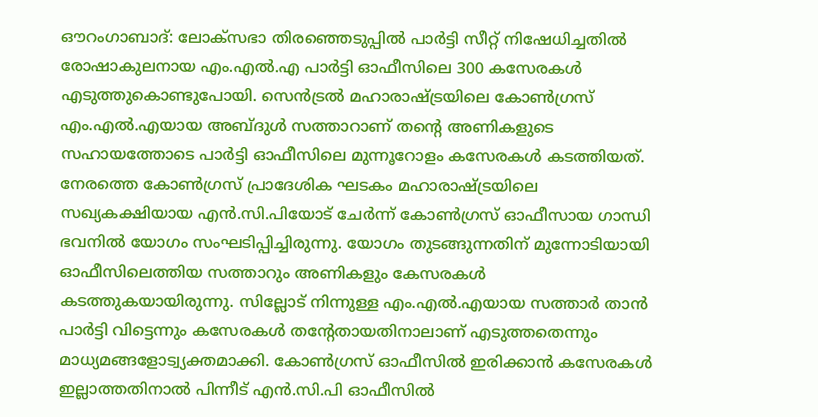ഔറംഗാബാദ്: ലോക്സഭാ തിരഞ്ഞെടുപ്പിൽ പാർട്ടി സീറ്റ് നിഷേധിച്ചതിൽ രോഷാകുലനായ എം.എൽ.എ പാർട്ടി ഓഫീസിലെ 300 കസേരകൾ എടുത്തുകൊണ്ടുപോയി. സെൻട്രൽ മഹാരാഷ്ട്രയിലെ കോൺഗ്രസ് എം.എൽ.എയായ അബ്ദുൾ സത്താറാണ് തന്റെ അണികളുടെ സഹായത്തോടെ പാർട്ടി ഓഫീസിലെ മുന്നൂറോളം കസേരകൾ കടത്തിയത്. നേരത്തെ കോൺഗ്രസ് പ്രാദേശിക ഘടകം മഹാരാഷ്ട്രയിലെ സഖ്യകക്ഷിയായ എൻ.സി.പിയോട് ചേർന്ന് കോൺഗ്രസ് ഓഫീസായ ഗാന്ധി ഭവനിൽ യോഗം സംഘടിപ്പിച്ചിരുന്നു. യോഗം തുടങ്ങുന്നതിന് മുന്നോടിയായി ഓഫീസിലെത്തിയ സത്താറും അണികളും കേസരകൾ കടത്തുകയായിരുന്നു. സില്ലോട് നിന്നുള്ള എം.എൽ.എയായ സത്താർ താൻ പാർട്ടി വിട്ടെന്നും കസേരകൾ തന്റേതായതിനാലാണ് എടുത്തതെന്നും മാധ്യമങ്ങളോട്വ്യക്തമാക്കി. കോൺഗ്രസ് ഓഫീസിൽ ഇരിക്കാൻ കസേരകൾ ഇല്ലാത്തതിനാൽ പിന്നീട് എൻ.സി.പി ഓഫീസിൽ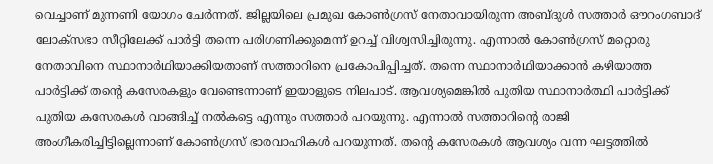വെച്ചാണ് മുന്നണി യോഗം ചേർന്നത്. ജില്ലയിലെ പ്രമുഖ കോൺഗ്രസ് നേതാവായിരുന്ന അബ്ദുൾ സത്താർ ഔറംഗബാദ് ലോക്സഭാ സീറ്റിലേക്ക് പാർട്ടി തന്നെ പരിഗണിക്കുമെന്ന് ഉറച്ച് വിശ്വസിച്ചിരുന്നു. എന്നാൽ കോൺഗ്രസ് മറ്റൊരു നേതാവിനെ സ്ഥാനാർഥിയാക്കിയതാണ് സത്താറിനെ പ്രകോപിപ്പിച്ചത്. തന്നെ സ്ഥാനാർഥിയാക്കാൻ കഴിയാത്ത പാർട്ടിക്ക് തന്റെ കസേരകളും വേണ്ടെന്നാണ് ഇയാളുടെ നിലപാട്. ആവശ്യമെങ്കിൽ പുതിയ സ്ഥാനാർത്ഥി പാർട്ടിക്ക് പുതിയ കസേരകൾ വാങ്ങിച്ച് നൽകട്ടെ എന്നും സത്താർ പറയുന്നു. എന്നാൽ സത്താറിന്റെ രാജി അംഗീകരിച്ചിട്ടില്ലെന്നാണ് കോൺഗ്രസ് ഭാരവാഹികൾ പറയുന്നത്. തന്റെ കസേരകൾ ആവശ്യം വന്ന ഘട്ടത്തിൽ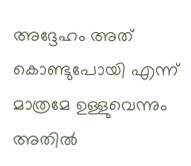അദ്ദേഹം അത് കൊണ്ടുപോയി എന്ന് മാത്രമേ ഉള്ളുവെന്നും അതിൽ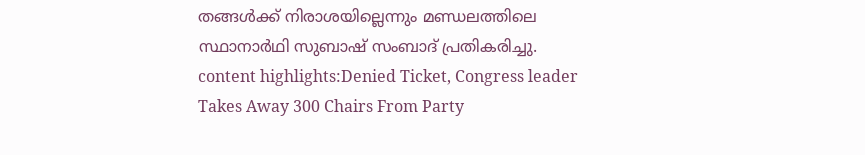തങ്ങൾക്ക് നിരാശയില്ലെന്നും മണ്ഡലത്തിലെ സ്ഥാനാർഥി സുബാഷ് സംബാദ് പ്രതികരിച്ചു. content highlights:Denied Ticket, Congress leader Takes Away 300 Chairs From Party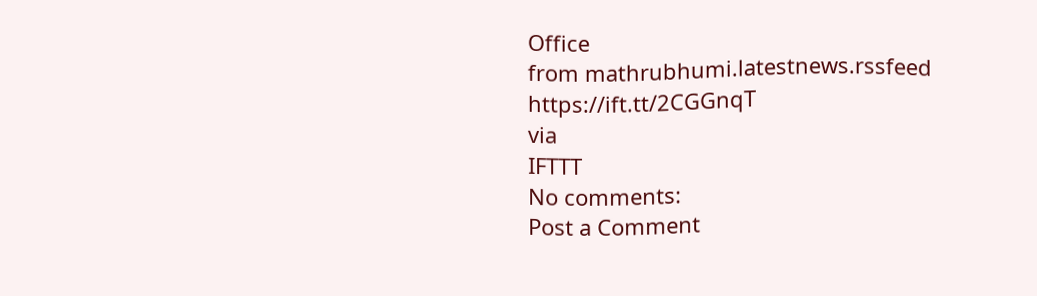Office
from mathrubhumi.latestnews.rssfeed https://ift.tt/2CGGnqT
via
IFTTT
No comments:
Post a Comment